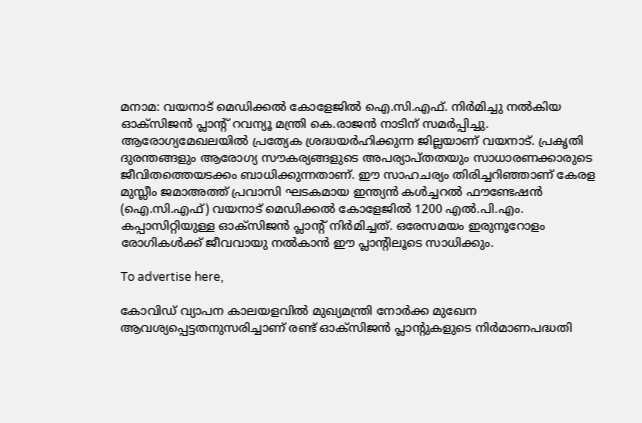മനാമ: വയനാട് മെഡിക്കല്‍ കോളേജില്‍ ഐ.സി.എഫ്. നിര്‍മിച്ചു നല്‍കിയ ഓക്‌സിജന്‍ പ്ലാന്റ് റവന്യൂ മന്ത്രി കെ.രാജന്‍ നാടിന് സമര്‍പ്പിച്ചു. ആരോഗ്യമേഖലയില്‍ പ്രത്യേക ശ്രദ്ധയര്‍ഹിക്കുന്ന ജില്ലയാണ് വയനാട്. പ്രകൃതി ദുരന്തങ്ങളും ആരോഗ്യ സൗകര്യങ്ങളുടെ അപര്യാപ്തതയും സാധാരണക്കാരുടെ ജീവിതത്തെയടക്കം ബാധിക്കുന്നതാണ്. ഈ സാഹചര്യം തിരിച്ചറിഞ്ഞാണ് കേരള മുസ്ലീം ജമാഅത്ത് പ്രവാസി ഘടകമായ ഇന്ത്യന്‍ കള്‍ച്ചറല്‍ ഫൗണ്ടേഷന്‍ (ഐ.സി.എഫ്) വയനാട് മെഡിക്കല്‍ കോളേജില്‍ 1200 എല്‍.പി.എം. കപ്പാസിറ്റിയുള്ള ഓക്‌സിജന്‍ പ്ലാന്റ് നിര്‍മിച്ചത്. ഒരേസമയം ഇരുനൂറോളം രോഗികള്‍ക്ക് ജീവവായു നല്‍കാന്‍ ഈ പ്ലാന്റിലൂടെ സാധിക്കും.

To advertise here,

കോവിഡ് വ്യാപന കാലയളവില്‍ മുഖ്യമന്ത്രി നോര്‍ക്ക മുഖേന ആവശ്യപ്പെട്ടതനുസരിച്ചാണ് രണ്ട് ഓക്‌സിജന്‍ പ്ലാന്റുകളുടെ നിര്‍മാണപദ്ധതി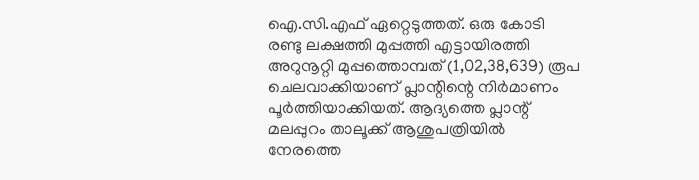ഐ.സി.എഫ് ഏറ്റെടുത്തത്. ഒരു കോടി രണ്ടു ലക്ഷത്തി മുപ്പത്തി എട്ടായിരത്തി അറുനൂറ്റി മുപ്പത്തൊമ്പത് (1,02,38,639) രൂപ ചെലവാക്കിയാണ് പ്ലാന്റിന്റെ നിര്‍മാണം പൂര്‍ത്തിയാക്കിയത്. ആദ്യത്തെ പ്ലാന്റ് മലപ്പുറം താലൂക്ക് ആശുപത്രിയില്‍ നേരത്തെ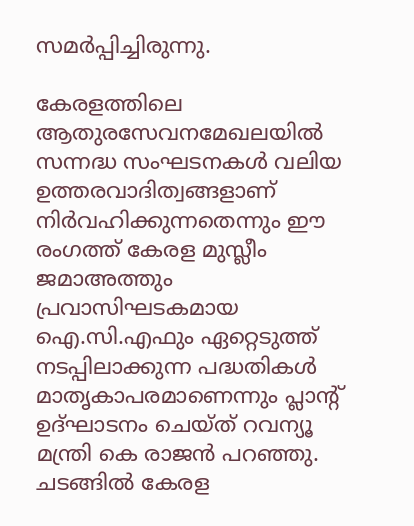സമര്‍പ്പിച്ചിരുന്നു.

കേരളത്തിലെ ആതുരസേവനമേഖലയില്‍ സന്നദ്ധ സംഘടനകള്‍ വലിയ ഉത്തരവാദിത്വങ്ങളാണ് നിര്‍വഹിക്കുന്നതെന്നും ഈ രംഗത്ത് കേരള മുസ്ലീം ജമാഅത്തും പ്രവാസിഘടകമായ ഐ.സി.എഫും ഏറ്റെടുത്ത് നടപ്പിലാക്കുന്ന പദ്ധതികള്‍ മാതൃകാപരമാണെന്നും പ്ലാന്റ് ഉദ്ഘാടനം ചെയ്ത് റവന്യൂ മന്ത്രി കെ രാജന്‍ പറഞ്ഞു. ചടങ്ങില്‍ കേരള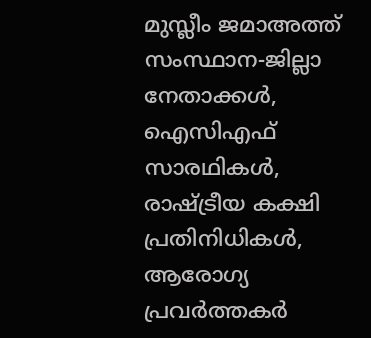മുസ്ലീം ജമാഅത്ത് സംസ്ഥാന-ജില്ലാ നേതാക്കള്‍, ഐസിഎഫ് സാരഥികള്‍, രാഷ്ട്രീയ കക്ഷി പ്രതിനിധികള്‍, ആരോഗ്യ പ്രവര്‍ത്തകര്‍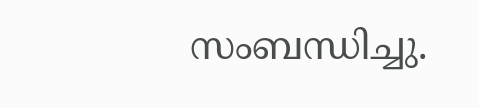സംബന്ധിച്ചു.